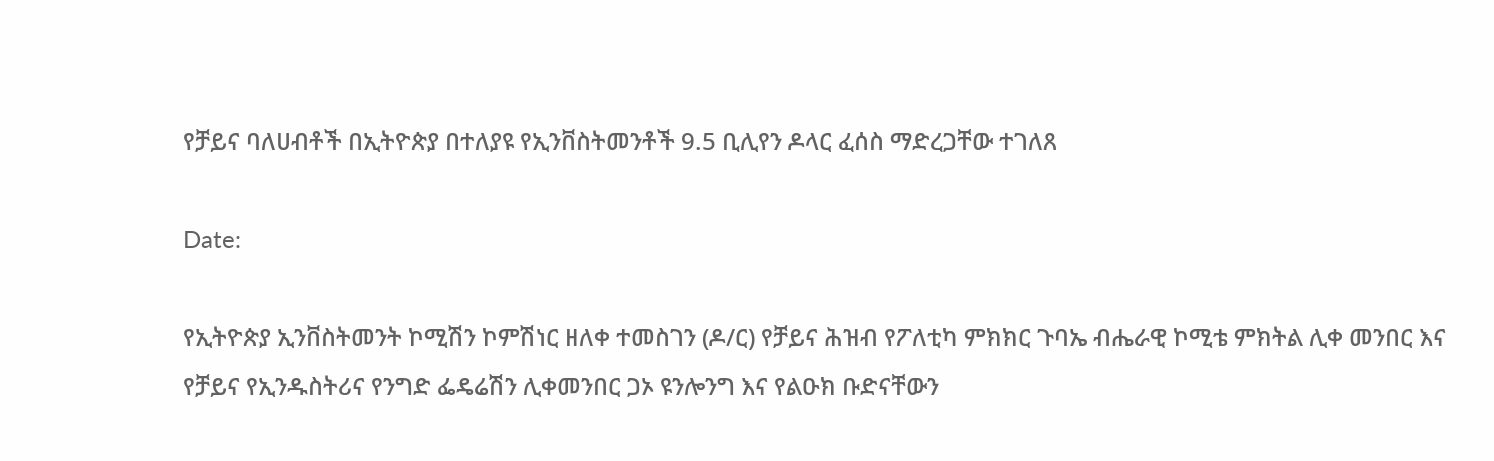የቻይና ባለሀብቶች በኢትዮጵያ በተለያዩ የኢንቨስትመንቶች 9.5 ቢሊየን ዶላር ፈሰስ ማድረጋቸው ተገለጸ

Date:

የኢትዮጵያ ኢንቨስትመንት ኮሚሽን ኮምሽነር ዘለቀ ተመስገን (ዶ/ር) የቻይና ሕዝብ የፖለቲካ ምክክር ጉባኤ ብሔራዊ ኮሚቴ ምክትል ሊቀ መንበር እና የቻይና የኢንዱስትሪና የንግድ ፌዴሬሽን ሊቀመንበር ጋኦ ዩንሎንግ እና የልዑክ ቡድናቸውን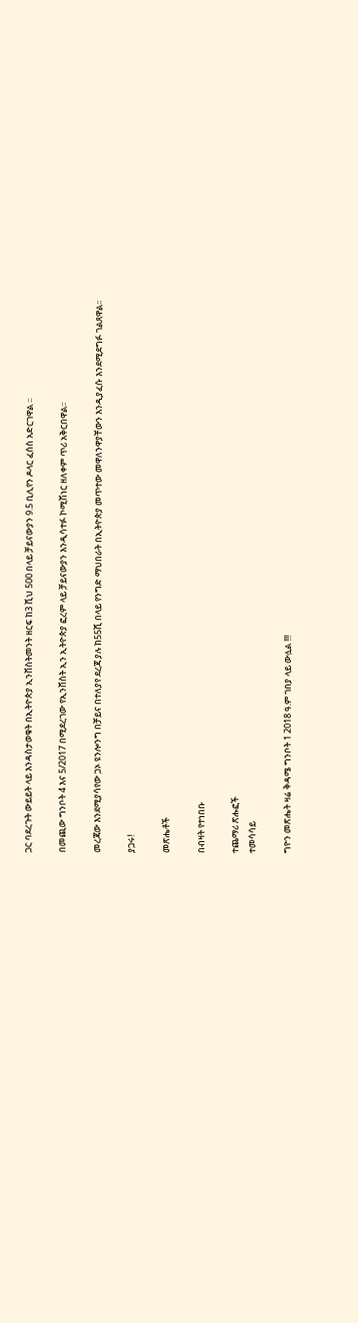ጋር ባደረጉት ውይይት ላይ እንዳስታወቁት በኢትዮጵያ ኢንቨስትመንት ዘርፍ ከ3 ሺህ 500 በላይ ቻይናውያን 9.5 ቢሊየን ዶላር ፈሰስ አድርገዋል ፡፡

በመጪው ግንቦት 4 እና 5/2017 በሚደረገው የኢንቨስት ኢን ኢትዮጵያ ፎረም ላይ ቻይናውያን እንዲሳተፉ ኮሚሽነር ዘለቀም ጥሪ አቅርበዋል፡፡

መረጃው እንደሚያሳየው ጋኦ ዩንሎንግ በቻይና በተለያየ ደረጃ ያሉ ከ55ሺ በላይ የንግድ ማህበራት በኢትዮጵያ መጥተው መዋለንዋያቸውን እንዲያፈሱ እንደሚደግፉ ገልጸዋል፡፡

ያጋሩ!

መጽሔቶች

በብዛት የተነበቡ

ተጨማሪ ጽሑፎች
ተመሳሳይ

ግዮን መጽሔት ዛሬ ቅዳሜ ግንቦት 1 2018 ዓ.ም ገበያ ላይ ውሏል !!!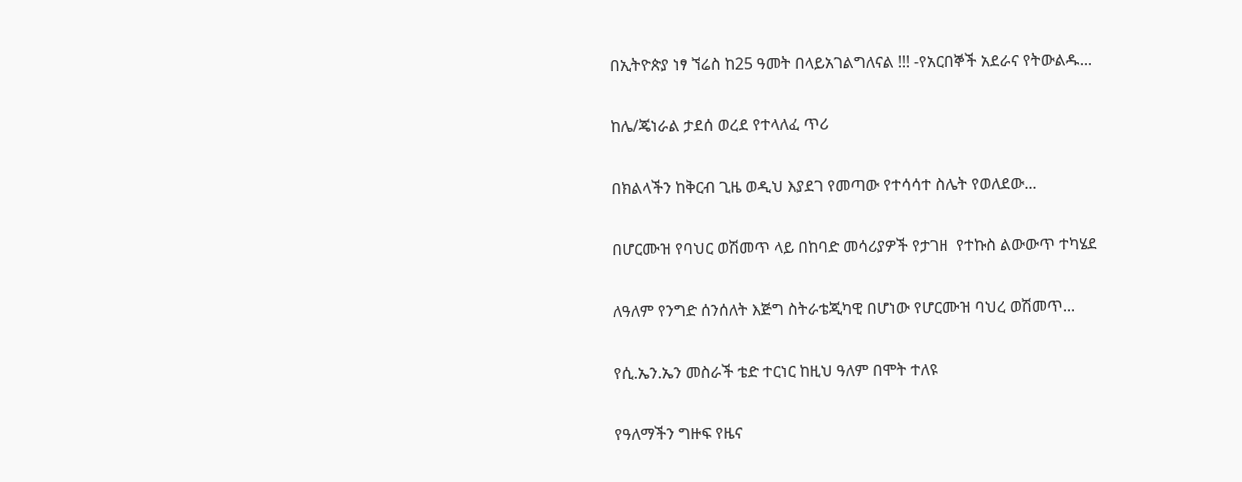በኢትዮጵያ ነፃ ኘሬስ ከ25 ዓመት በላይአገልግለናል !!! -የአርበኞች አደራና የትውልዱ...

ከሌ/ጄነራል ታደሰ ወረደ የተላለፈ ጥሪ

በክልላችን ከቅርብ ጊዜ ወዲህ እያደገ የመጣው የተሳሳተ ስሌት የወለደው...

በሆርሙዝ የባህር ወሽመጥ ላይ በከባድ መሳሪያዎች የታገዘ  የተኩስ ልውውጥ ተካሄደ

ለዓለም የንግድ ሰንሰለት እጅግ ስትራቴጂካዊ በሆነው የሆርሙዝ ባህረ ወሽመጥ...

የሲ.ኤን.ኤን መስራች ቴድ ተርነር ከዚህ ዓለም በሞት ተለዩ

የዓለማችን ግዙፍ የዜና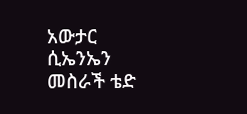አውታር ሲኤንኤን መስራች ቴድ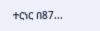ተርነር በ87...